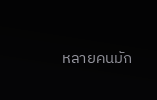หลายคนมัก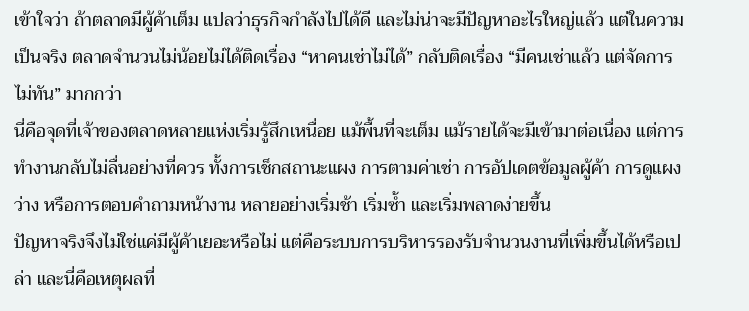เข้าใจว่า ถ้าตลาดมีผู้ค้าเต็ม แปลว่าธุรกิจกำลังไปได้ดี และไม่น่าจะมีปัญหาอะไรใหญ่แล้ว แต่ในความเป็นจริง ตลาดจำนวนไม่น้อยไม่ได้ติดเรื่อง “หาคนเช่าไม่ได้” กลับติดเรื่อง “มีคนเช่าแล้ว แต่จัดการไม่ทัน” มากกว่า
นี่คือจุดที่เจ้าของตลาดหลายแห่งเริ่มรู้สึกเหนื่อย แม้พื้นที่จะเต็ม แม้รายได้จะมีเข้ามาต่อเนื่อง แต่การทำงานกลับไม่ลื่นอย่างที่ควร ทั้งการเช็กสถานะแผง การตามค่าเช่า การอัปเดตข้อมูลผู้ค้า การดูแผงว่าง หรือการตอบคำถามหน้างาน หลายอย่างเริ่มช้า เริ่มซ้ำ และเริ่มพลาดง่ายขึ้น
ปัญหาจริงจึงไม่ใช่แค่มีผู้ค้าเยอะหรือไม่ แต่คือระบบการบริหารรองรับจำนวนงานที่เพิ่มขึ้นได้หรือเปล่า และนี่คือเหตุผลที่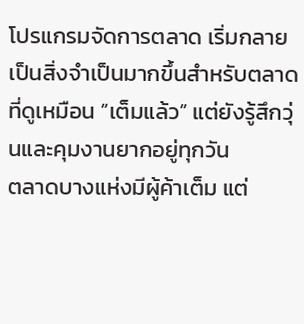โปรแกรมจัดการตลาด เริ่มกลายเป็นสิ่งจำเป็นมากขึ้นสำหรับตลาดที่ดูเหมือน “เต็มแล้ว” แต่ยังรู้สึกวุ่นและคุมงานยากอยู่ทุกวัน
ตลาดบางแห่งมีผู้ค้าเต็ม แต่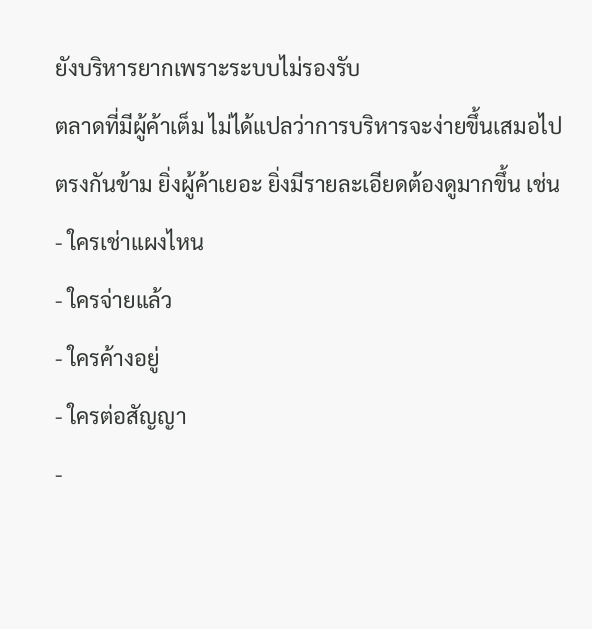ยังบริหารยากเพราะระบบไม่รองรับ
ตลาดที่มีผู้ค้าเต็ม ไม่ได้แปลว่าการบริหารจะง่ายขึ้นเสมอไป ตรงกันข้าม ยิ่งผู้ค้าเยอะ ยิ่งมีรายละเอียดต้องดูมากขึ้น เช่น
- ใครเช่าแผงไหน
- ใครจ่ายแล้ว
- ใครค้างอยู่
- ใครต่อสัญญา
-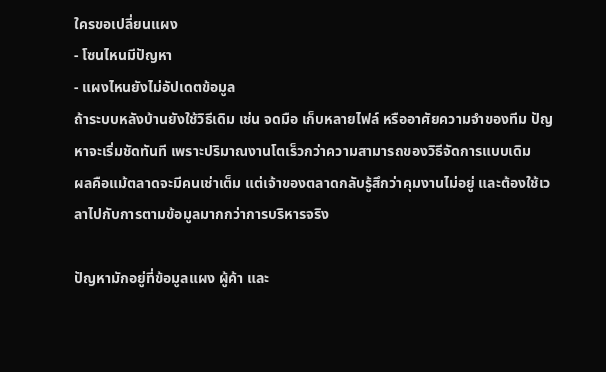ใครขอเปลี่ยนแผง
- โซนไหนมีปัญหา
- แผงไหนยังไม่อัปเดตข้อมูล
ถ้าระบบหลังบ้านยังใช้วิธีเดิม เช่น จดมือ เก็บหลายไฟล์ หรืออาศัยความจำของทีม ปัญหาจะเริ่มชัดทันที เพราะปริมาณงานโตเร็วกว่าความสามารถของวิธีจัดการแบบเดิม
ผลคือแม้ตลาดจะมีคนเช่าเต็ม แต่เจ้าของตลาดกลับรู้สึกว่าคุมงานไม่อยู่ และต้องใช้เวลาไปกับการตามข้อมูลมากกว่าการบริหารจริง

ปัญหามักอยู่ที่ข้อมูลแผง ผู้ค้า และ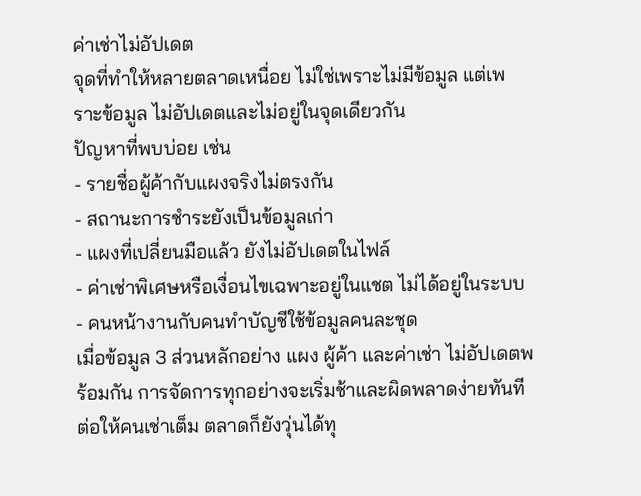ค่าเช่าไม่อัปเดต
จุดที่ทำให้หลายตลาดเหนื่อย ไม่ใช่เพราะไม่มีข้อมูล แต่เพราะข้อมูล ไม่อัปเดตและไม่อยู่ในจุดเดียวกัน
ปัญหาที่พบบ่อย เช่น
- รายชื่อผู้ค้ากับแผงจริงไม่ตรงกัน
- สถานะการชำระยังเป็นข้อมูลเก่า
- แผงที่เปลี่ยนมือแล้ว ยังไม่อัปเดตในไฟล์
- ค่าเช่าพิเศษหรือเงื่อนไขเฉพาะอยู่ในแชต ไม่ได้อยู่ในระบบ
- คนหน้างานกับคนทำบัญชีใช้ข้อมูลคนละชุด
เมื่อข้อมูล 3 ส่วนหลักอย่าง แผง ผู้ค้า และค่าเช่า ไม่อัปเดตพร้อมกัน การจัดการทุกอย่างจะเริ่มช้าและผิดพลาดง่ายทันที ต่อให้คนเช่าเต็ม ตลาดก็ยังวุ่นได้ทุ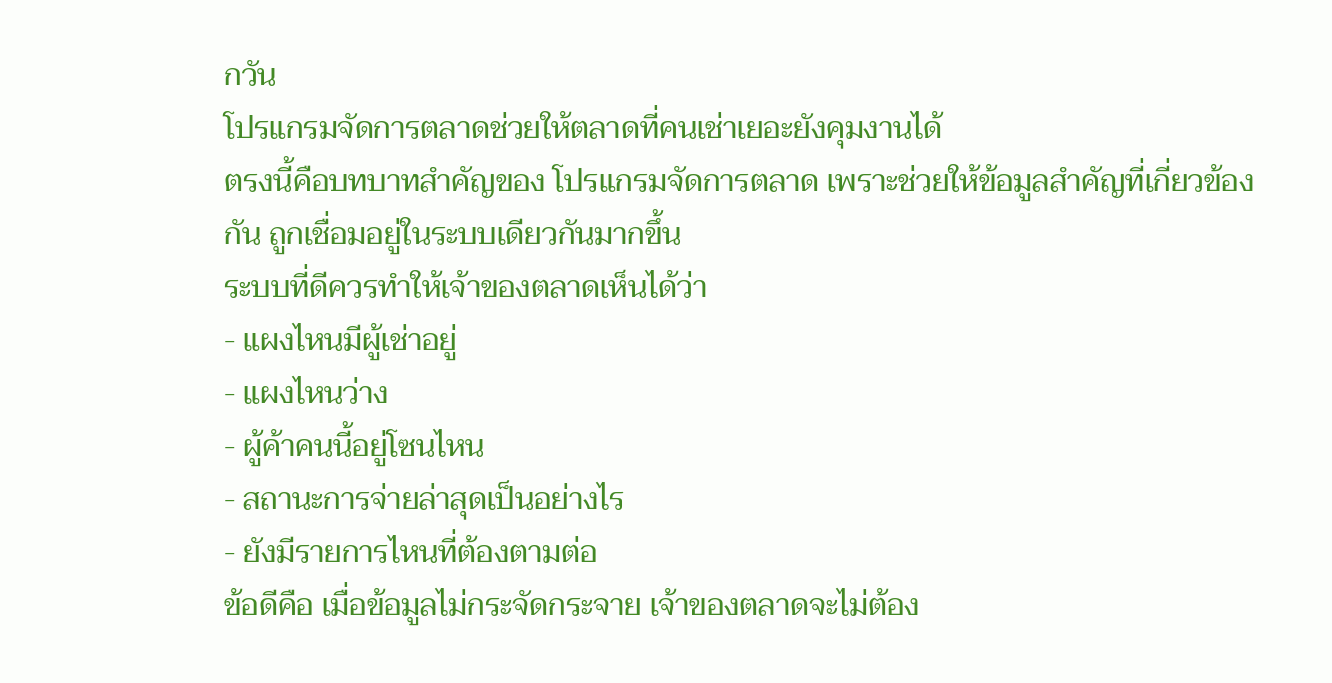กวัน
โปรแกรมจัดการตลาดช่วยให้ตลาดที่คนเช่าเยอะยังคุมงานได้
ตรงนี้คือบทบาทสำคัญของ โปรแกรมจัดการตลาด เพราะช่วยให้ข้อมูลสำคัญที่เกี่ยวข้องกัน ถูกเชื่อมอยู่ในระบบเดียวกันมากขึ้น
ระบบที่ดีควรทำให้เจ้าของตลาดเห็นได้ว่า
- แผงไหนมีผู้เช่าอยู่
- แผงไหนว่าง
- ผู้ค้าคนนี้อยู่โซนไหน
- สถานะการจ่ายล่าสุดเป็นอย่างไร
- ยังมีรายการไหนที่ต้องตามต่อ
ข้อดีคือ เมื่อข้อมูลไม่กระจัดกระจาย เจ้าของตลาดจะไม่ต้อง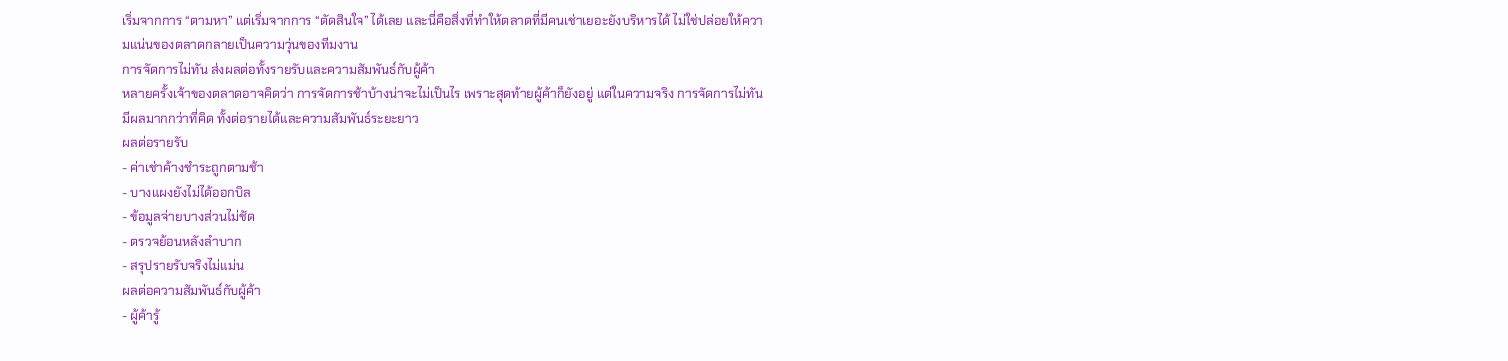เริ่มจากการ “ตามหา” แต่เริ่มจากการ “ตัดสินใจ” ได้เลย และนี่คือสิ่งที่ทำให้ตลาดที่มีคนเช่าเยอะยังบริหารได้ ไม่ใช่ปล่อยให้ความแน่นของตลาดกลายเป็นความวุ่นของทีมงาน
การจัดการไม่ทัน ส่งผลต่อทั้งรายรับและความสัมพันธ์กับผู้ค้า
หลายครั้งเจ้าของตลาดอาจคิดว่า การจัดการช้าบ้างน่าจะไม่เป็นไร เพราะสุดท้ายผู้ค้าก็ยังอยู่ แต่ในความจริง การจัดการไม่ทันมีผลมากกว่าที่คิด ทั้งต่อรายได้และความสัมพันธ์ระยะยาว
ผลต่อรายรับ
- ค่าเช่าค้างชำระถูกตามช้า
- บางแผงยังไม่ได้ออกบิล
- ข้อมูลจ่ายบางส่วนไม่ชัด
- ตรวจย้อนหลังลำบาก
- สรุปรายรับจริงไม่แม่น
ผลต่อความสัมพันธ์กับผู้ค้า
- ผู้ค้ารู้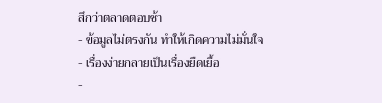สึกว่าตลาดตอบช้า
- ข้อมูลไม่ตรงกัน ทำให้เกิดความไม่มั่นใจ
- เรื่องง่ายกลายเป็นเรื่องยืดเยื้อ
-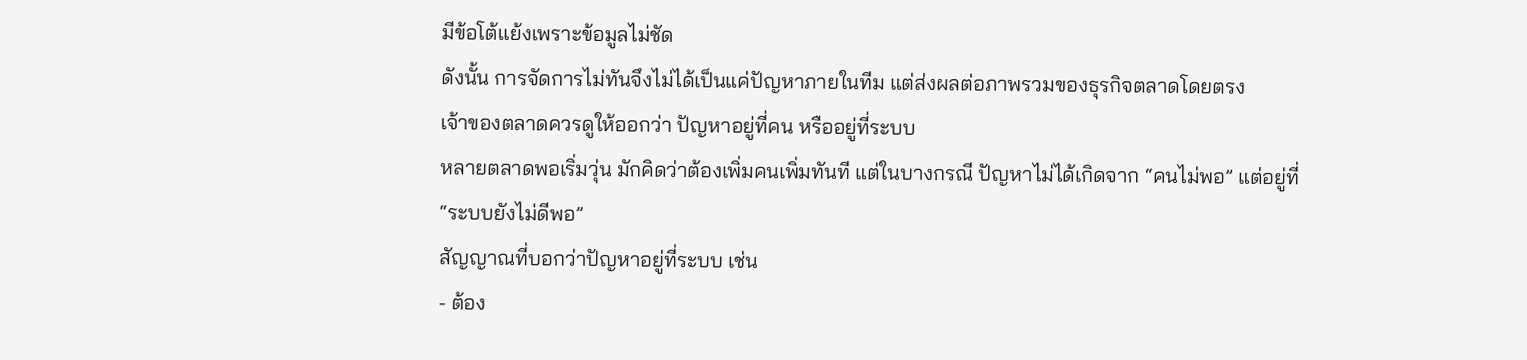มีข้อโต้แย้งเพราะข้อมูลไม่ชัด
ดังนั้น การจัดการไม่ทันจึงไม่ได้เป็นแค่ปัญหาภายในทีม แต่ส่งผลต่อภาพรวมของธุรกิจตลาดโดยตรง
เจ้าของตลาดควรดูให้ออกว่า ปัญหาอยู่ที่คน หรืออยู่ที่ระบบ
หลายตลาดพอเริ่มวุ่น มักคิดว่าต้องเพิ่มคนเพิ่มทันที แต่ในบางกรณี ปัญหาไม่ได้เกิดจาก “คนไม่พอ” แต่อยู่ที่ “ระบบยังไม่ดีพอ”
สัญญาณที่บอกว่าปัญหาอยู่ที่ระบบ เช่น
- ต้อง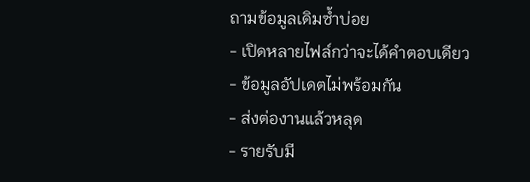ถามข้อมูลเดิมซ้ำบ่อย
- เปิดหลายไฟล์กว่าจะได้คำตอบเดียว
- ข้อมูลอัปเดตไม่พร้อมกัน
- ส่งต่องานแล้วหลุด
- รายรับมี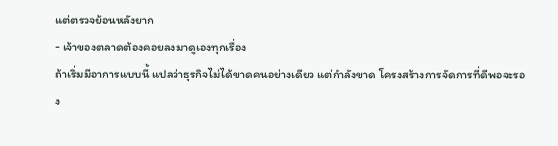แต่ตรวจย้อนหลังยาก
- เจ้าของตลาดต้องคอยลงมาดูเองทุกเรื่อง
ถ้าเริ่มมีอาการแบบนี้ แปลว่าธุรกิจไม่ได้ขาดคนอย่างเดียว แต่กำลังขาด โครงสร้างการจัดการที่ดีพอจะรอง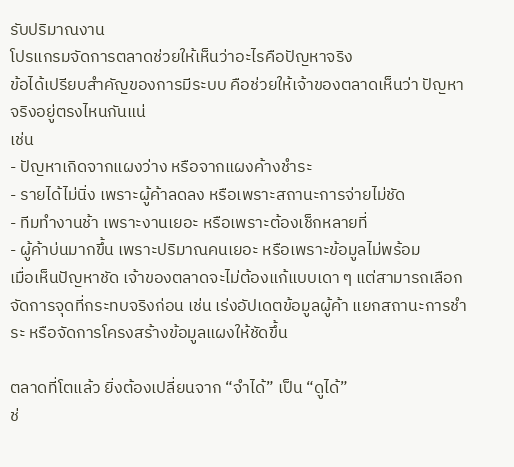รับปริมาณงาน
โปรแกรมจัดการตลาดช่วยให้เห็นว่าอะไรคือปัญหาจริง
ข้อได้เปรียบสำคัญของการมีระบบ คือช่วยให้เจ้าของตลาดเห็นว่า ปัญหาจริงอยู่ตรงไหนกันแน่
เช่น
- ปัญหาเกิดจากแผงว่าง หรือจากแผงค้างชำระ
- รายได้ไม่นิ่ง เพราะผู้ค้าลดลง หรือเพราะสถานะการจ่ายไม่ชัด
- ทีมทำงานช้า เพราะงานเยอะ หรือเพราะต้องเช็กหลายที่
- ผู้ค้าบ่นมากขึ้น เพราะปริมาณคนเยอะ หรือเพราะข้อมูลไม่พร้อม
เมื่อเห็นปัญหาชัด เจ้าของตลาดจะไม่ต้องแก้แบบเดา ๆ แต่สามารถเลือกจัดการจุดที่กระทบจริงก่อน เช่น เร่งอัปเดตข้อมูลผู้ค้า แยกสถานะการชำระ หรือจัดการโครงสร้างข้อมูลแผงให้ชัดขึ้น

ตลาดที่โตแล้ว ยิ่งต้องเปลี่ยนจาก “จำได้” เป็น “ดูได้”
ช่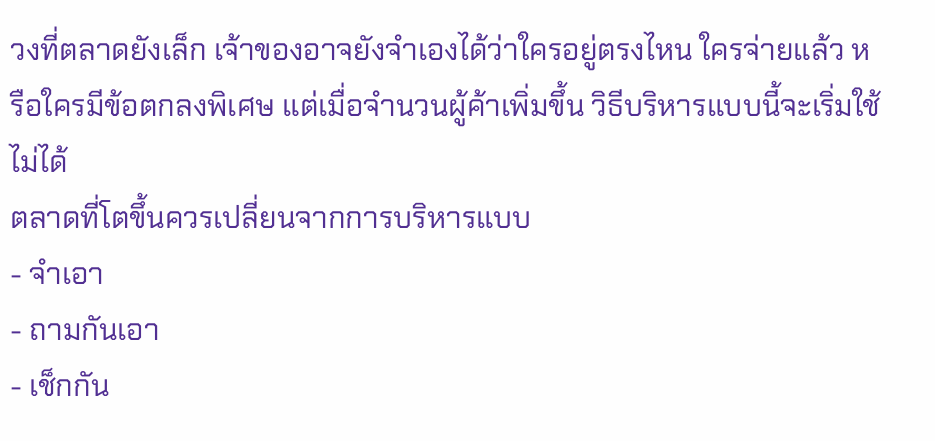วงที่ตลาดยังเล็ก เจ้าของอาจยังจำเองได้ว่าใครอยู่ตรงไหน ใครจ่ายแล้ว หรือใครมีข้อตกลงพิเศษ แต่เมื่อจำนวนผู้ค้าเพิ่มขึ้น วิธีบริหารแบบนี้จะเริ่มใช้ไม่ได้
ตลาดที่โตขึ้นควรเปลี่ยนจากการบริหารแบบ
- จำเอา
- ถามกันเอา
- เช็กกัน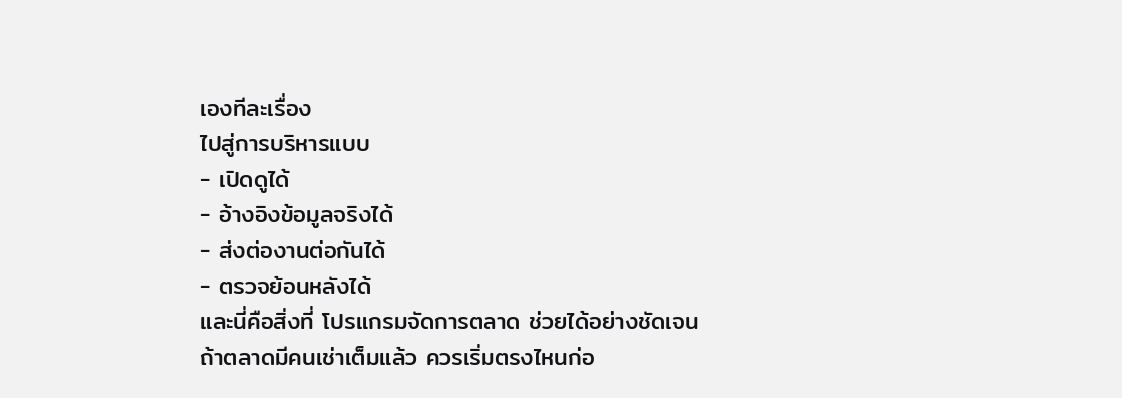เองทีละเรื่อง
ไปสู่การบริหารแบบ
- เปิดดูได้
- อ้างอิงข้อมูลจริงได้
- ส่งต่องานต่อกันได้
- ตรวจย้อนหลังได้
และนี่คือสิ่งที่ โปรแกรมจัดการตลาด ช่วยได้อย่างชัดเจน
ถ้าตลาดมีคนเช่าเต็มแล้ว ควรเริ่มตรงไหนก่อ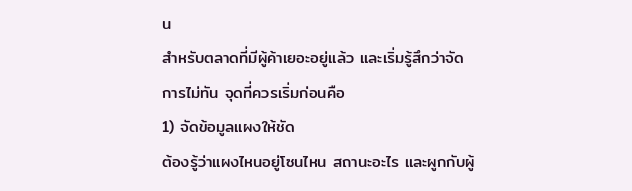น
สำหรับตลาดที่มีผู้ค้าเยอะอยู่แล้ว และเริ่มรู้สึกว่าจัดการไม่ทัน จุดที่ควรเริ่มก่อนคือ
1) จัดข้อมูลแผงให้ชัด
ต้องรู้ว่าแผงไหนอยู่โซนไหน สถานะอะไร และผูกกับผู้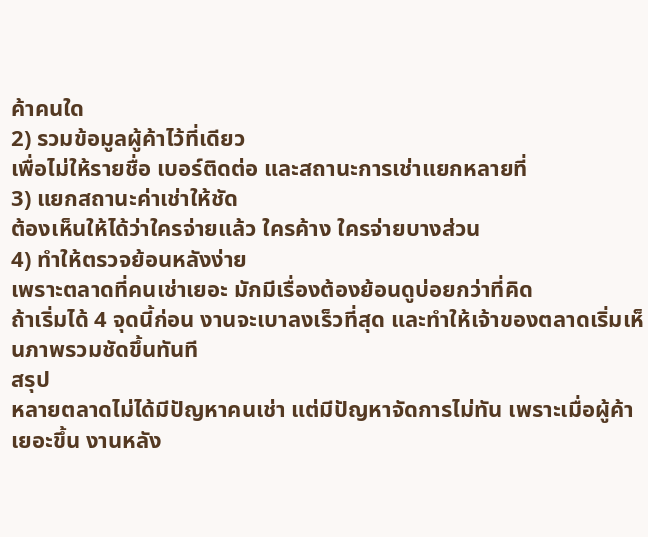ค้าคนใด
2) รวมข้อมูลผู้ค้าไว้ที่เดียว
เพื่อไม่ให้รายชื่อ เบอร์ติดต่อ และสถานะการเช่าแยกหลายที่
3) แยกสถานะค่าเช่าให้ชัด
ต้องเห็นให้ได้ว่าใครจ่ายแล้ว ใครค้าง ใครจ่ายบางส่วน
4) ทำให้ตรวจย้อนหลังง่าย
เพราะตลาดที่คนเช่าเยอะ มักมีเรื่องต้องย้อนดูบ่อยกว่าที่คิด
ถ้าเริ่มได้ 4 จุดนี้ก่อน งานจะเบาลงเร็วที่สุด และทำให้เจ้าของตลาดเริ่มเห็นภาพรวมชัดขึ้นทันที
สรุป
หลายตลาดไม่ได้มีปัญหาคนเช่า แต่มีปัญหาจัดการไม่ทัน เพราะเมื่อผู้ค้าเยอะขึ้น งานหลัง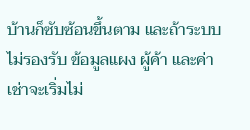บ้านก็ซับซ้อนขึ้นตาม และถ้าระบบไม่รองรับ ข้อมูลแผง ผู้ค้า และค่าเช่าจะเริ่มไม่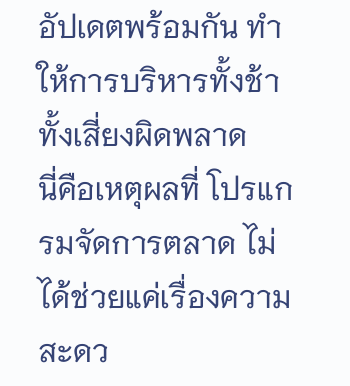อัปเดตพร้อมกัน ทำให้การบริหารทั้งช้า ทั้งเสี่ยงผิดพลาด
นี่คือเหตุผลที่ โปรแกรมจัดการตลาด ไม่ได้ช่วยแค่เรื่องความสะดว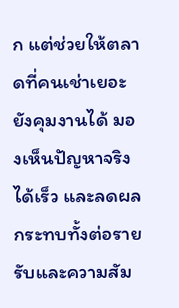ก แต่ช่วยให้ตลาดที่คนเช่าเยอะยังคุมงานได้ มองเห็นปัญหาจริงได้เร็ว และลดผลกระทบทั้งต่อรายรับและความสัม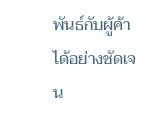พันธ์กับผู้ค้าได้อย่างชัดเจน